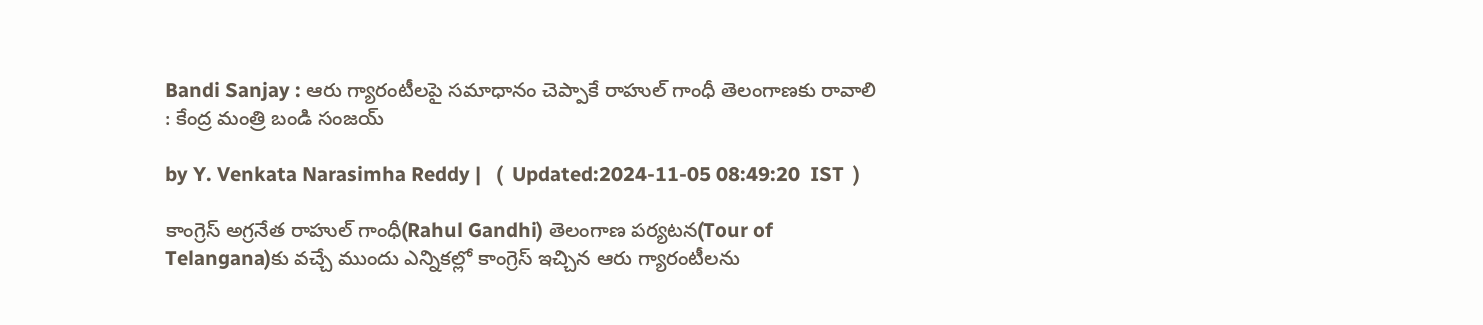Bandi Sanjay : ఆరు గ్యారంటీలపై సమాధానం చెప్పాకే రాహుల్ గాంధీ తెలంగాణకు రావాలి : కేంద్ర మంత్రి బండి సంజయ్

by Y. Venkata Narasimha Reddy |   (  Updated:2024-11-05 08:49:20  IST  )

కాంగ్రెస్ అగ్రనేత రాహుల్ గాంధీ(Rahul Gandhi) తెలంగాణ పర్యటన(Tour of Telangana)కు వచ్చే ముందు ఎన్నికల్లో కాంగ్రెస్ ఇచ్చిన ఆరు గ్యారంటీలను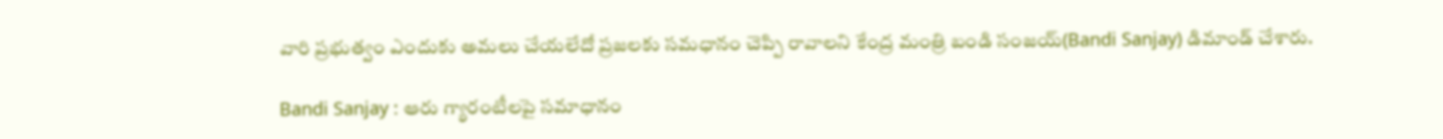వారి ప్రభుత్వం ఎందుకు అమలు చేయలేదో ప్రజలకు సమధానం చెప్పి రావాలని కేంద్ర మంత్రి బండి సంజయ్(Bandi Sanjay) డిమాండ్ చేశారు.

Bandi Sanjay : ఆరు గ్యారంటీలపై సమాధానం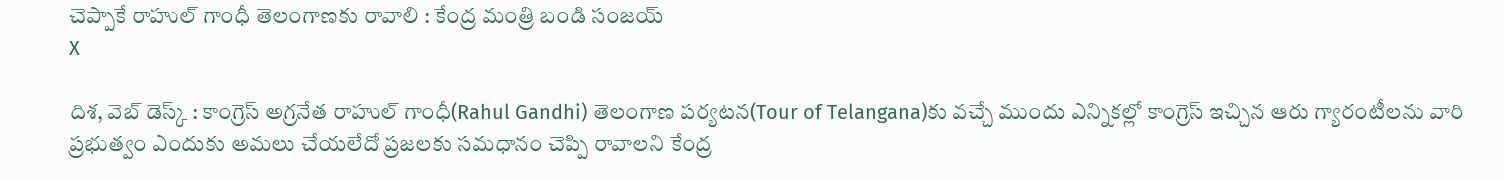చెప్పాకే రాహుల్ గాంధీ తెలంగాణకు రావాలి : కేంద్ర మంత్రి బండి సంజయ్
X

దిశ, వెబ్ డెస్క్ : కాంగ్రెస్ అగ్రనేత రాహుల్ గాంధీ(Rahul Gandhi) తెలంగాణ పర్యటన(Tour of Telangana)కు వచ్చే ముందు ఎన్నికల్లో కాంగ్రెస్ ఇచ్చిన ఆరు గ్యారంటీలను వారి ప్రభుత్వం ఎందుకు అమలు చేయలేదో ప్రజలకు సమధానం చెప్పి రావాలని కేంద్ర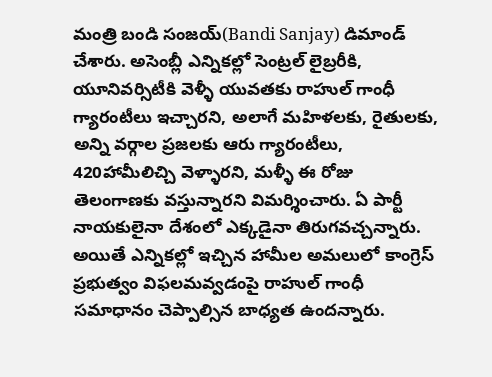మంత్రి బండి సంజయ్(Bandi Sanjay) డిమాండ్ చేశారు. అసెంబ్లీ ఎన్నికల్లో సెంట్రల్ లైబ్రరీకి, యూనివర్సిటీకి వెళ్ళీ యువతకు రాహుల్ గాంధీ గ్యారంటీలు ఇచ్చారని, అలాగే మహిళలకు, రైతులకు, అన్ని వర్గాల ప్రజలకు ఆరు గ్యారంటీలు, 420హామీలిచ్చి వెళ్ళారని, మళ్ళీ ఈ రోజు తెలంగాణకు వస్తున్నారని విమర్శించారు. ఏ పార్టీ నాయకులైనా దేశంలో ఎక్కడైనా తిరుగవచ్చన్నారు. అయితే ఎన్నికల్లో ఇచ్చిన హామీల అమలులో కాంగ్రెస్ ప్రభుత్వం విఫలమవ్వడంపై రాహుల్ గాంధీ సమాధానం చెప్పాల్సిన బాధ్యత ఉందన్నారు.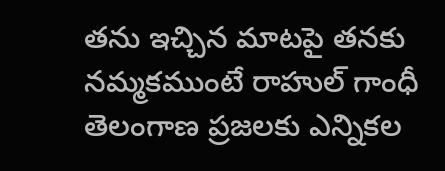తను ఇచ్చిన మాటపై తనకు నమ్మకముంటే రాహుల్ గాంధీ తెలంగాణ ప్రజలకు ఎన్నికల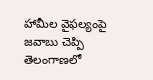హామీల వైఫల్యంపై జవాబు చెప్పి తెలంగాణలో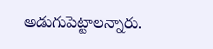అడుగుపెట్టాలన్నారు.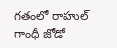గతంలో రాహుల్ గాంధీ జోడో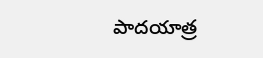పాదయాత్ర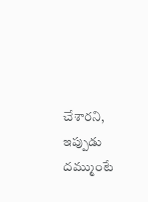చేశారని, ఇప్పుడు దమ్ముంటే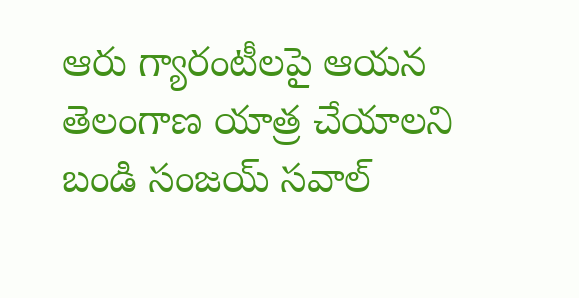ఆరు గ్యారంటీలపై ఆయన తెలంగాణ యాత్ర చేయాలని బండి సంజయ్ సవాల్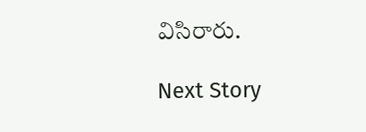విసిరారు.

Next Story